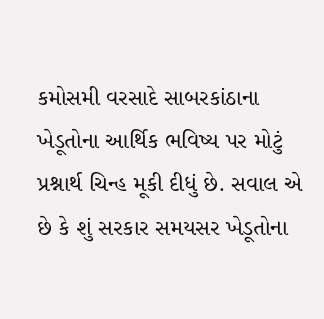કમોસમી વરસાદે સાબરકાંઠાના ખેડૂતોના આર્થિક ભવિષ્ય પર મોટું પ્રશ્નાર્થ ચિન્હ મૂકી દીધું છે. સવાલ એ છે કે શું સરકાર સમયસર ખેડૂતોના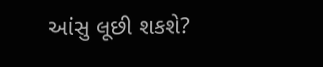આંસુ લૂછી શકશે?